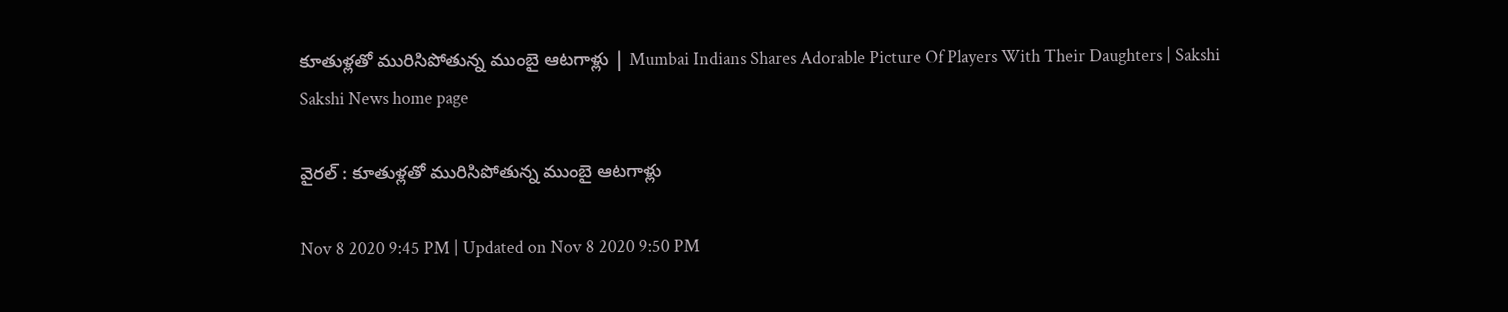కూతుళ్లతో మురిసిపోతున్న ముంబై ఆటగాళ్లు | Mumbai Indians Shares Adorable Picture Of Players With Their Daughters | Sakshi
Sakshi News home page

వైరల్‌ : కూతుళ్లతో మురిసిపోతున్న ముంబై ఆటగాళ్లు

Nov 8 2020 9:45 PM | Updated on Nov 8 2020 9:50 PM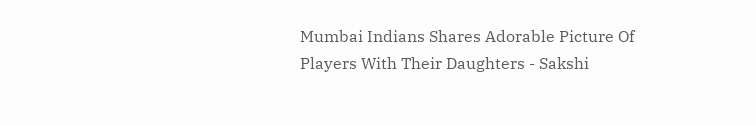Mumbai Indians Shares Adorable Picture Of Players With Their Daughters - Sakshi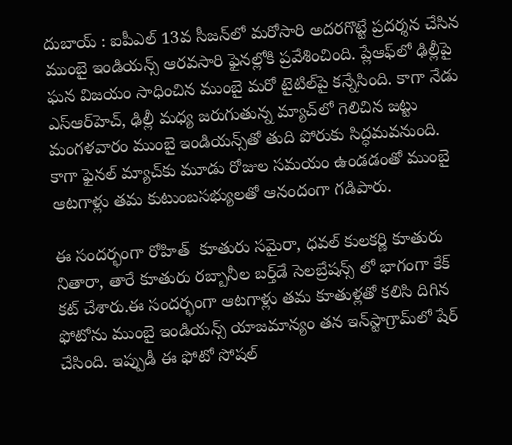దుబాయ్‌ : ఐపీఎల్ 13వ సీజన్‌లో మరోసారి అదరగొట్టే ప్రదర్శన చేసిన ముంబై ఇండియన్స్‌ ఆరవసారి ఫైనల్లోకి ప్రవేశించింది. ప్లేఆఫ్‌లో ఢిల్లీపై ఘన విజయం సాధించిన ముంబై మరో టైటిల్‌పై కన్నేసింది. కాగా నేడు ఎస్‌ఆర్‌హెచ్‌, ఢిల్లీ మధ్య జరుగుతున్న మ్యాచ్‌లో గెలిచిన జట్టు మంగళవారం ముంబై ఇండియన్స్‌తో తుది పోరుకు సిద్ధమవనుంది. కాగా ఫైనల్‌ మ్యాచ్‌కు మూడు రోజుల సమయం ఉండడంతో ముంబై ఆటగాళ్లు తమ కుటుంబసభ్యులతో ఆనందంగా గడిపారు.

ఈ సందర్భంగా రోహిత్‌  కూతురు సమైరా, ధవల్‌ కులకర్ణి కూతురు నితారా, తారే కూతురు రబ్బానీల బర్త్‌డే సెలబ్రేషన్స్‌ లో భాగంగా కేక్‌ కట్‌ చేశారు.ఈ సందర్భంగా ఆటగాళ్లు తమ కూతుళ్లతో కలిసి దిగిన ఫోటోను ముంబై ఇండియన్స్‌ యాజమాన్యం తన ఇన్‌స్టాగ్రామ్‌లో షేర్‌ చేసింది. ఇప్పుడీ ఈ ఫోటో సోషల్‌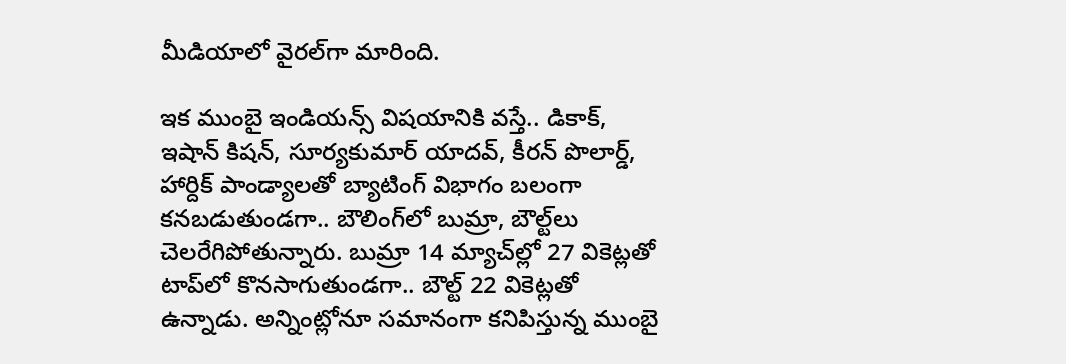మీడియాలో వైరల్‌గా మారింది.

ఇక ముంబై ఇండియన్స్‌ విషయానికి వస్తే.. డికాక్‌, ఇషాన్‌ కిషన్‌, సూర్యకుమార్‌ యాదవ్‌, కీరన్‌ పొలార్డ్‌, హార్దిక్‌ పాండ్యాలతో బ్యాటింగ్‌ విభాగం బలంగా కనబడుతుండగా.. బౌలింగ్‌లో బుమ్రా, బౌల్ట్‌లు చెలరేగిపోతున్నారు. బుమ్రా 14 మ్యాచ్‌ల్లో 27 వికెట్లతో టాప్‌లో కొనసాగుతుండగా.. బౌల్ట్‌ 22 వికెట్లతో ఉన్నాడు. అన్నింట్లోనూ సమానంగా కనిపిస్తున్న ముంబై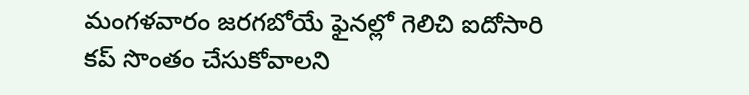మంగళవారం జరగబోయే ఫైనల్లో గెలిచి ఐదోసారి కప్‌ సొంతం చేసుకోవాలని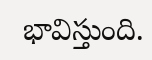భావిస్తుంది.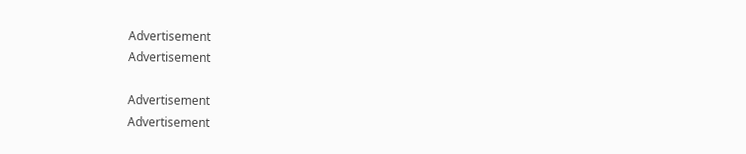Advertisement
Advertisement

Advertisement
Advertisement